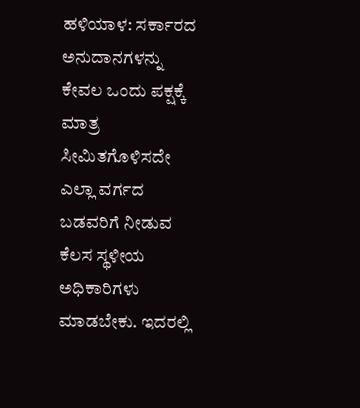ಹಳಿಯಾಳ: ಸರ್ಕಾರದ ಅನುದಾನಗಳನ್ನು ಕೇವಲ ಒಂದು ಪಕ್ಷಕ್ಕೆ ಮಾತ್ರ ಸೀಮಿತಗೊಳಿಸದೇ ಎಲ್ಲಾ ವರ್ಗದ ಬಡವರಿಗೆ ನೀಡುವ ಕೆಲಸ ಸ್ಥಳೀಯ ಅಧಿಕಾರಿಗಳು ಮಾಡಬೇಕು. ಇದರಲ್ಲಿ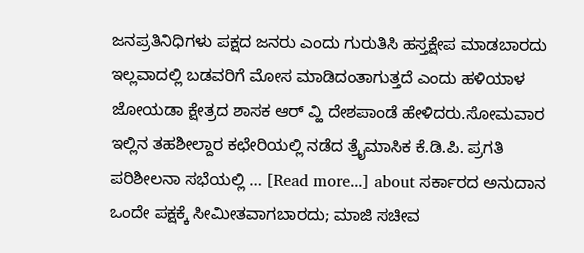ಜನಪ್ರತಿನಿಧಿಗಳು ಪಕ್ಷದ ಜನರು ಎಂದು ಗುರುತಿಸಿ ಹಸ್ತಕ್ಷೇಪ ಮಾಡಬಾರದು ಇಲ್ಲವಾದಲ್ಲಿ ಬಡವರಿಗೆ ಮೋಸ ಮಾಡಿದಂತಾಗುತ್ತದೆ ಎಂದು ಹಳಿಯಾಳ ಜೋಯಡಾ ಕ್ಷೇತ್ರದ ಶಾಸಕ ಆರ್ ವ್ಹಿ ದೇಶಪಾಂಡೆ ಹೇಳಿದರು.ಸೋಮವಾರ ಇಲ್ಲಿನ ತಹಶೀಲ್ದಾರ ಕಛೇರಿಯಲ್ಲಿ ನಡೆದ ತ್ರೈಮಾಸಿಕ ಕೆ.ಡಿ.ಪಿ. ಪ್ರಗತಿ ಪರಿಶೀಲನಾ ಸಭೆಯಲ್ಲಿ … [Read more...] about ಸರ್ಕಾರದ ಅನುದಾನ ಒಂದೇ ಪಕ್ಷಕ್ಕೆ ಸೀಮೀತವಾಗಬಾರದು; ಮಾಜಿ ಸಚೀವ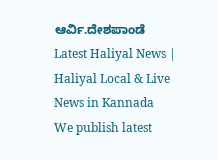ಆರ್ವಿ.ದೇಶಪಾಂಡೆ
Latest Haliyal News | Haliyal Local & Live News in Kannada
We publish latest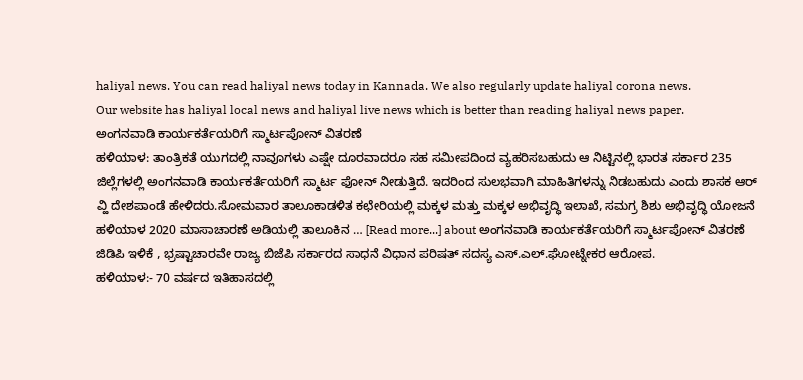haliyal news. You can read haliyal news today in Kannada. We also regularly update haliyal corona news.
Our website has haliyal local news and haliyal live news which is better than reading haliyal news paper.
ಅಂಗನವಾಡಿ ಕಾರ್ಯಕರ್ತೆಯರಿಗೆ ಸ್ಮಾರ್ಟಪೋನ್ ವಿತರಣೆ
ಹಳಿಯಾಳ: ತಾಂತ್ರಿಕತೆ ಯುಗದಲ್ಲಿ ನಾವೂಗಳು ಎಷ್ಷೇ ದೂರವಾದರೂ ಸಹ ಸಮೀಪದಿಂದ ವ್ಯಹರಿಸಬಹುದು ಆ ನಿಟ್ಟಿನಲ್ಲಿ ಭಾರತ ಸರ್ಕಾರ 235 ಜಿಲ್ಲೆಗಳಲ್ಲಿ ಅಂಗನವಾಡಿ ಕಾರ್ಯಕರ್ತೆಯರಿಗೆ ಸ್ಮಾರ್ಟ ಫೋನ್ ನೀಡುತ್ತಿದೆ. ಇದರಿಂದ ಸುಲಭವಾಗಿ ಮಾಹಿತಿಗಳನ್ನು ನಿಡಬಹುದು ಎಂದು ಶಾಸಕ ಆರ್ ವ್ಹಿ ದೇಶಪಾಂಡೆ ಹೇಳಿದರು.ಸೋಮವಾರ ತಾಲೂಕಾಡಳಿತ ಕಛೇರಿಯಲ್ಲಿ ಮಕ್ಕಳ ಮತ್ತು ಮಕ್ಕಳ ಅಭಿವೃದ್ಧಿ ಇಲಾಖೆ, ಸಮಗ್ರ ಶಿಶು ಅಭಿವೃದ್ಧಿ ಯೋಜನೆ ಹಳಿಯಾಳ 2020 ಮಾಸಾಚಾರಣೆ ಅಡಿಯಲ್ಲಿ ತಾಲೂಕಿನ … [Read more...] about ಅಂಗನವಾಡಿ ಕಾರ್ಯಕರ್ತೆಯರಿಗೆ ಸ್ಮಾರ್ಟಪೋನ್ ವಿತರಣೆ
ಜಿಡಿಪಿ ಇಳಿಕೆ , ಭ್ರಷ್ಟಾಚಾರವೇ ರಾಜ್ಯ ಬಿಜೆಪಿ ಸರ್ಕಾರದ ಸಾಧನೆ ವಿಧಾನ ಪರಿಷತ್ ಸದಸ್ಯ ಎಸ್.ಎಲ್.ಘೋಟ್ನೇಕರ ಆರೋಪ.
ಹಳಿಯಾಳ:- 70 ವರ್ಷದ ಇತಿಹಾಸದಲ್ಲಿ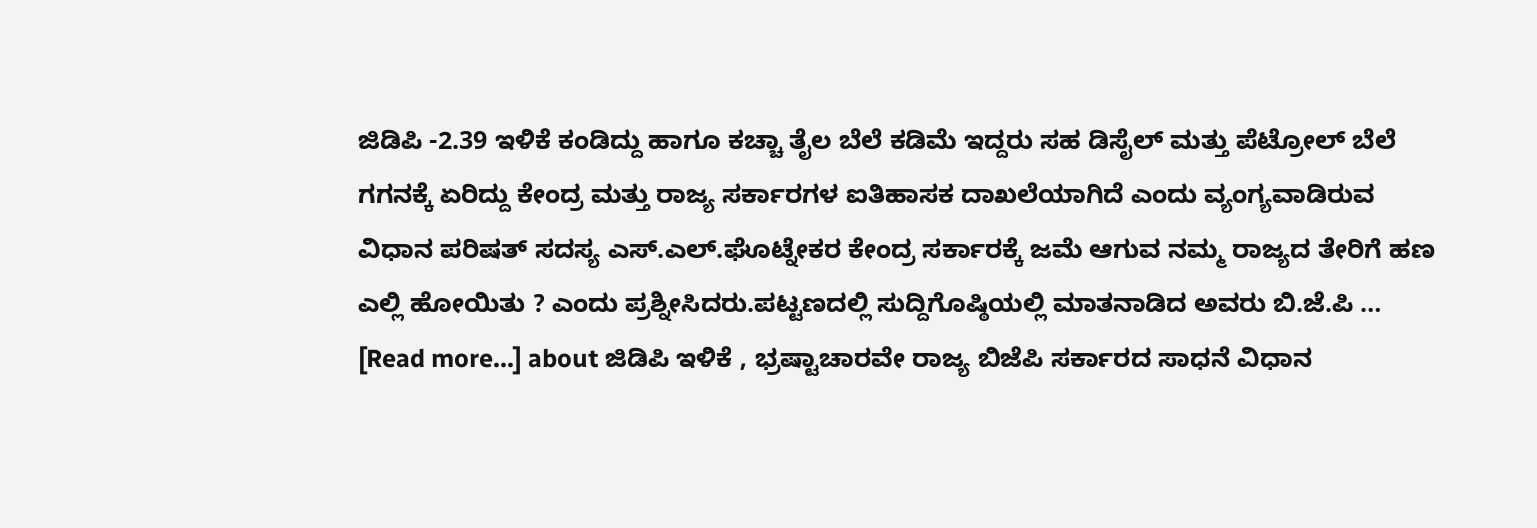ಜಿಡಿಪಿ -2.39 ಇಳಿಕೆ ಕಂಡಿದ್ದು ಹಾಗೂ ಕಚ್ಚಾ ತೈಲ ಬೆಲೆ ಕಡಿಮೆ ಇದ್ದರು ಸಹ ಡಿಸೈಲ್ ಮತ್ತು ಪೆಟ್ರೋಲ್ ಬೆಲೆ ಗಗನಕ್ಕೆ ಏರಿದ್ದು ಕೇಂದ್ರ ಮತ್ತು ರಾಜ್ಯ ಸರ್ಕಾರಗಳ ಐತಿಹಾಸಕ ದಾಖಲೆಯಾಗಿದೆ ಎಂದು ವ್ಯಂಗ್ಯವಾಡಿರುವ ವಿಧಾನ ಪರಿಷತ್ ಸದಸ್ಯ ಎಸ್.ಎಲ್.ಘೊಟ್ನೇಕರ ಕೇಂದ್ರ ಸರ್ಕಾರಕ್ಕೆ ಜಮೆ ಆಗುವ ನಮ್ಮ ರಾಜ್ಯದ ತೇರಿಗೆ ಹಣ ಎಲ್ಲಿ ಹೋಯಿತು ? ಎಂದು ಪ್ರಶ್ನೀಸಿದರು.ಪಟ್ಟಣದಲ್ಲಿ ಸುದ್ದಿಗೊಷ್ಠಿಯಲ್ಲಿ ಮಾತನಾಡಿದ ಅವರು ಬಿ.ಜೆ.ಪಿ … [Read more...] about ಜಿಡಿಪಿ ಇಳಿಕೆ , ಭ್ರಷ್ಟಾಚಾರವೇ ರಾಜ್ಯ ಬಿಜೆಪಿ ಸರ್ಕಾರದ ಸಾಧನೆ ವಿಧಾನ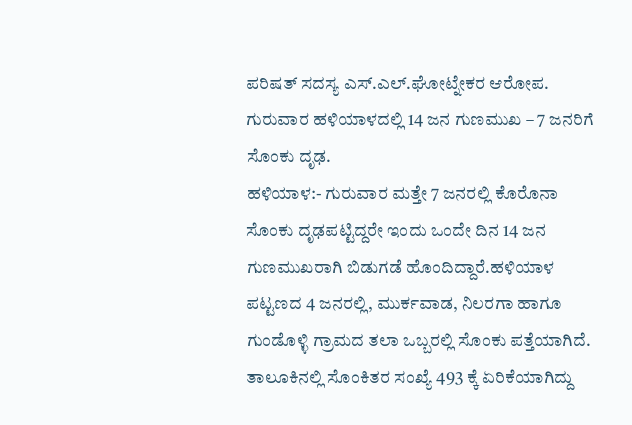ಪರಿಷತ್ ಸದಸ್ಯ ಎಸ್.ಎಲ್.ಘೋಟ್ನೇಕರ ಆರೋಪ.
ಗುರುವಾರ ಹಳಿಯಾಳದಲ್ಲಿ 14 ಜನ ಗುಣಮುಖ – 7 ಜನರಿಗೆ ಸೊಂಕು ದೃಢ.
ಹಳಿಯಾಳ:- ಗುರುವಾರ ಮತ್ತೇ 7 ಜನರಲ್ಲಿ ಕೊರೊನಾ ಸೊಂಕು ದೃಢಪಟ್ಟಿದ್ದರೇ ಇಂದು ಒಂದೇ ದಿನ 14 ಜನ ಗುಣಮುಖರಾಗಿ ಬಿಡುಗಡೆ ಹೊಂದಿದ್ದಾರೆ.ಹಳಿಯಾಳ ಪಟ್ಟಣದ 4 ಜನರಲ್ಲಿ, ಮುರ್ಕವಾಡ, ನಿಲರಗಾ ಹಾಗೂ ಗುಂಡೊಳ್ಳಿ ಗ್ರಾಮದ ತಲಾ ಒಬ್ಬರಲ್ಲಿ ಸೊಂಕು ಪತ್ತೆಯಾಗಿದೆ. ತಾಲೂಕಿನಲ್ಲಿ ಸೊಂಕಿತರ ಸಂಖ್ಯೆ 493 ಕ್ಕೆ ಏರಿಕೆಯಾಗಿದ್ದು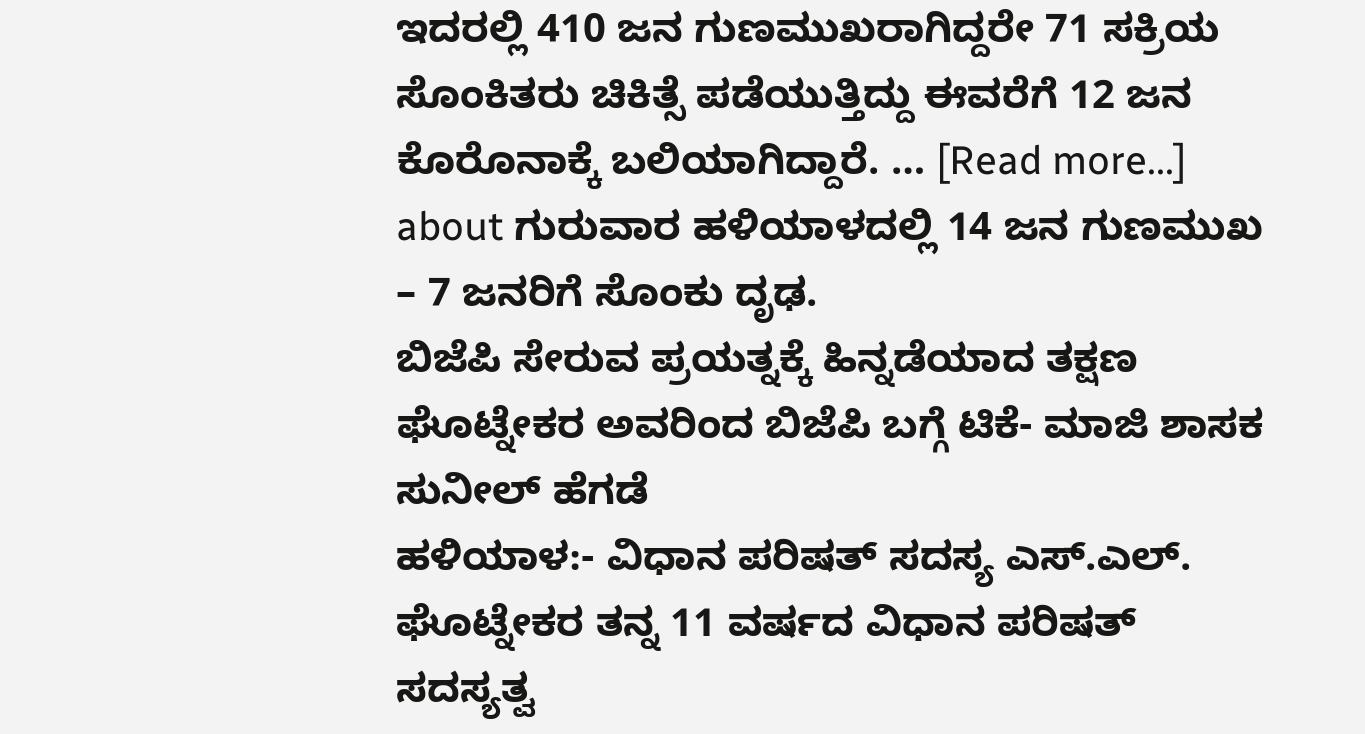ಇದರಲ್ಲಿ 410 ಜನ ಗುಣಮುಖರಾಗಿದ್ದರೇ 71 ಸಕ್ರಿಯ ಸೊಂಕಿತರು ಚಿಕಿತ್ಸೆ ಪಡೆಯುತ್ತಿದ್ದು ಈವರೆಗೆ 12 ಜನ ಕೊರೊನಾಕ್ಕೆ ಬಲಿಯಾಗಿದ್ದಾರೆ. … [Read more...] about ಗುರುವಾರ ಹಳಿಯಾಳದಲ್ಲಿ 14 ಜನ ಗುಣಮುಖ – 7 ಜನರಿಗೆ ಸೊಂಕು ದೃಢ.
ಬಿಜೆಪಿ ಸೇರುವ ಪ್ರಯತ್ನಕ್ಕೆ ಹಿನ್ನಡೆಯಾದ ತಕ್ಷಣ ಘೊಟ್ನೇಕರ ಅವರಿಂದ ಬಿಜೆಪಿ ಬಗ್ಗೆ ಟಿಕೆ- ಮಾಜಿ ಶಾಸಕ ಸುನೀಲ್ ಹೆಗಡೆ
ಹಳಿಯಾಳ:- ವಿಧಾನ ಪರಿಷತ್ ಸದಸ್ಯ ಎಸ್.ಎಲ್. ಘೊಟ್ನೇಕರ ತನ್ನ 11 ವರ್ಷದ ವಿಧಾನ ಪರಿಷತ್ ಸದಸ್ಯತ್ವ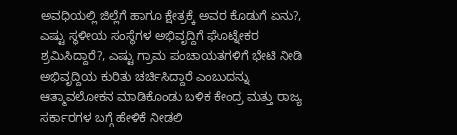ಅವಧಿಯಲ್ಲಿ ಜಿಲ್ಲೆಗೆ ಹಾಗೂ ಕ್ಷೇತ್ರಕ್ಕೆ ಅವರ ಕೊಡುಗೆ ಏನು?, ಎಷ್ಟು ಸ್ಥಳೀಯ ಸಂಸ್ಥೆಗಳ ಅಭಿವೃದ್ದಿಗೆ ಘೊಟ್ನೇಕರ ಶ್ರಮಿಸಿದ್ದಾರೆ?, ಎಷ್ಟು ಗ್ರಾಮ ಪಂಚಾಯತಗಳಿಗೆ ಭೇಟಿ ನೀಡಿ ಅಭಿವೃದ್ದಿಯ ಕುರಿತು ಚರ್ಚಿಸಿದ್ದಾರೆ ಎಂಬುದನ್ನು ಆತ್ಮಾವಲೋಕನ ಮಾಡಿಕೊಂಡು ಬಳಿಕ ಕೇಂದ್ರ ಮತ್ತು ರಾಜ್ಯ ಸರ್ಕಾರಗಳ ಬಗ್ಗೆ ಹೇಳಿಕೆ ನೀಡಲಿ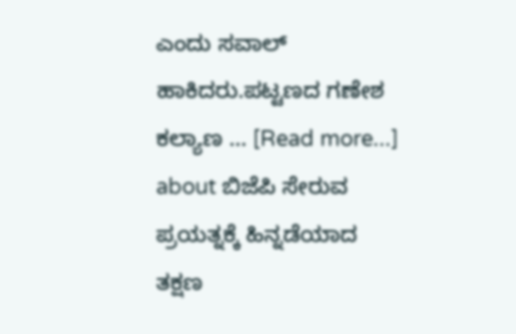ಎಂದು ಸವಾಲ್ ಹಾಕಿದರು.ಪಟ್ಟಣದ ಗಣೇಶ ಕಲ್ಯಾಣ … [Read more...] about ಬಿಜೆಪಿ ಸೇರುವ ಪ್ರಯತ್ನಕ್ಕೆ ಹಿನ್ನಡೆಯಾದ ತಕ್ಷಣ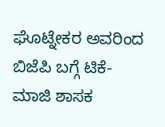ಘೊಟ್ನೇಕರ ಅವರಿಂದ ಬಿಜೆಪಿ ಬಗ್ಗೆ ಟಿಕೆ- ಮಾಜಿ ಶಾಸಕ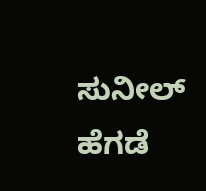ಸುನೀಲ್ ಹೆಗಡೆ